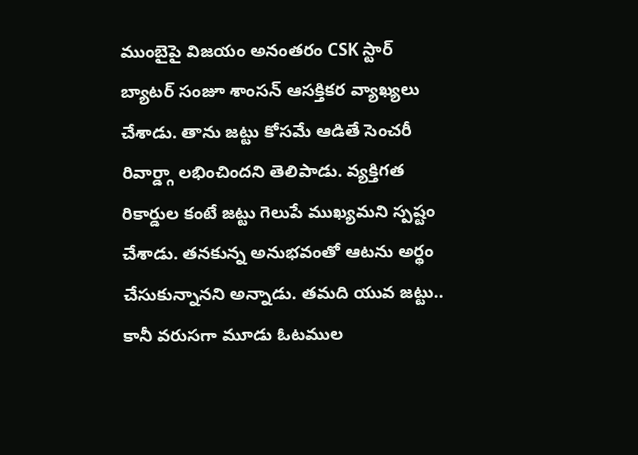ముంబైపై విజయం అనంతరం CSK స్టార్ బ్యాటర్ సంజూ శాంసన్ ఆసక్తికర వ్యాఖ్యలు చేశాడు. తాను జట్టు కోసమే ఆడితే సెంచరీ రివార్డ్గా లభించిందని తెలిపాడు. వ్యక్తిగత రికార్డుల కంటే జట్టు గెలుపే ముఖ్యమని స్పష్టం చేశాడు. తనకున్న అనుభవంతో ఆటను అర్థం చేసుకున్నానని అన్నాడు. తమది యువ జట్టు.. కానీ వరుసగా మూడు ఓటముల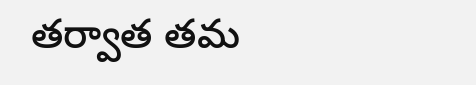తర్వాత తమ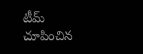టీమ్ చూపించిన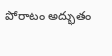పోరాటం అద్భుతం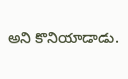అని కొనియాడాడు.